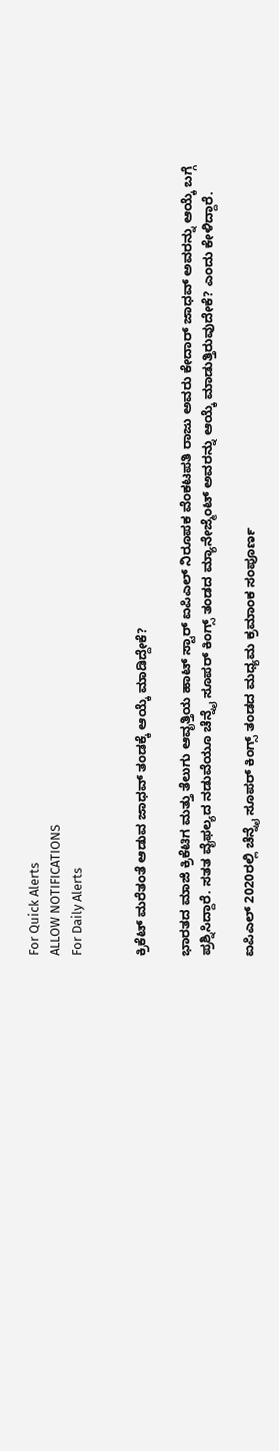For Quick Alerts
ALLOW NOTIFICATIONS
For Daily Alerts


ಕ್ರಿಕೆಟ್ ಮರೆತಂತೆ ಆಡುವ ಜಾಧವ್ ತಂಡಕ್ಕೆ ಆಯ್ಕೆ ಮಾಡಿದ್ದೇಕೆ?

ಭಾರತದ ಮಾಜಿ ಕ್ರಿಕೆಟಿಗ ಮತ್ತು ತೆಲುಗು ಆವೃತ್ತಿಯ ಹಾಟ್ ಸ್ಟಾರ್ ಐಪಿಎಲ್ ನಿರೂಪಕ ವೆಂಕಟಪತಿ ರಾಜು ಅವರು ಕೇದಾರ್ ಜಾಧವ್ ಅವರನ್ನು ಆಯ್ಕೆ ಬಗ್ಗೆ ಪ್ರಶ್ನಿಸಿದ್ದಾರೆ. ಸತತ ವೈಫಲ್ಯದ ನಡುವೆಯೂ ಚೆನ್ನೈ ಸೂಪರ್ ಕಿಂಗ್ಸ್ ತಂಡದ ಮ್ಯಾನೇಜ್ಮೆಂಟ್ ಅವರನ್ನು ಆಯ್ಕೆ ಮಾಡುತ್ತಿರುವುದೇಕೆ? ಎಂದು ಕೇಳಿದ್ದಾರೆ.

ಐಪಿಎಲ್ 2020ರಲ್ಲಿ ಚೆನ್ನೈ ಸೂಪರ್ ಕಿಂಗ್ಸ್ ತಂಡದ ಮಧ್ಯಮ ಕ್ರಮಾಂಕ ಸಂಪೂರ್ಣ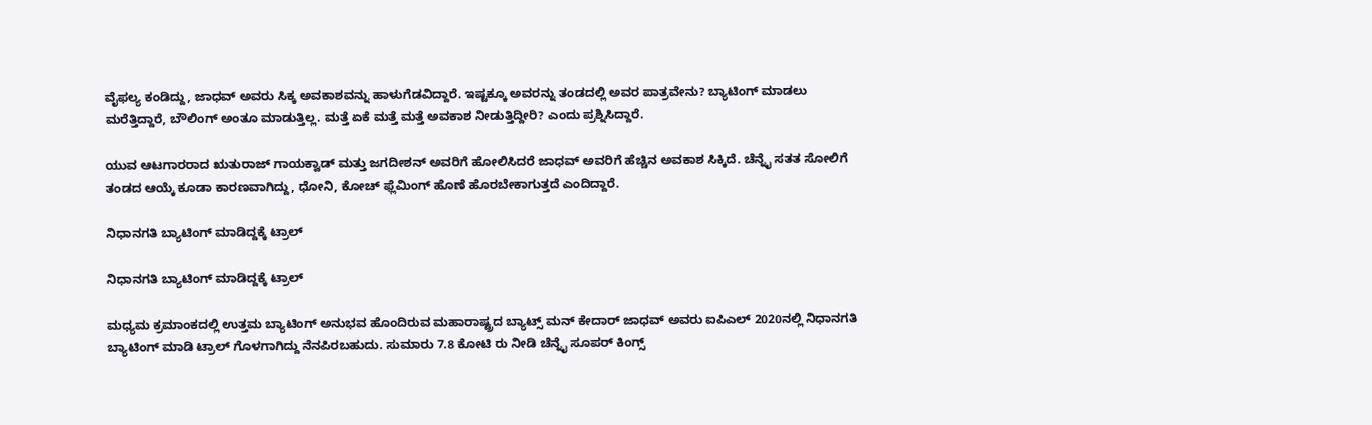ವೈಫಲ್ಯ ಕಂಡಿದ್ದು, ಜಾಧವ್ ಅವರು ಸಿಕ್ಕ ಅವಕಾಶವನ್ನು ಹಾಳುಗೆಡವಿದ್ದಾರೆ. ಇಷ್ಟಕ್ಕೂ ಅವರನ್ನು ತಂಡದಲ್ಲಿ ಅವರ ಪಾತ್ರವೇನು? ಬ್ಯಾಟಿಂಗ್ ಮಾಡಲು ಮರೆತ್ತಿದ್ದಾರೆ, ಬೌಲಿಂಗ್ ಅಂತೂ ಮಾಡುತ್ತಿಲ್ಲ. ಮತ್ತೆ ಏಕೆ ಮತ್ತೆ ಮತ್ತೆ ಅವಕಾಶ ನೀಡುತ್ತಿದ್ದೀರಿ? ಎಂದು ಪ್ರಶ್ನಿಸಿದ್ದಾರೆ.

ಯುವ ಆಟಗಾರರಾದ ಋತುರಾಜ್ ಗಾಯಕ್ವಾಡ್ ಮತ್ತು ಜಗದೀಶನ್ ಅವರಿಗೆ ಹೋಲಿಸಿದರೆ ಜಾಧವ್ ಅವರಿಗೆ ಹೆಚ್ಚಿನ ಅವಕಾಶ ಸಿಕ್ಕಿದೆ. ಚೆನ್ನೈ ಸತತ ಸೋಲಿಗೆ ತಂಡದ ಆಯ್ಕೆ ಕೂಡಾ ಕಾರಣವಾಗಿದ್ದು, ಧೋನಿ, ಕೋಚ್ ಫ್ಲೆಮಿಂಗ್ ಹೊಣೆ ಹೊರಬೇಕಾಗುತ್ತದೆ ಎಂದಿದ್ದಾರೆ.

ನಿಧಾನಗತಿ ಬ್ಯಾಟಿಂಗ್ ಮಾಡಿದ್ದಕ್ಕೆ ಟ್ರಾಲ್

ನಿಧಾನಗತಿ ಬ್ಯಾಟಿಂಗ್ ಮಾಡಿದ್ದಕ್ಕೆ ಟ್ರಾಲ್

ಮಧ್ಯಮ ಕ್ರಮಾಂಕದಲ್ಲಿ ಉತ್ತಮ ಬ್ಯಾಟಿಂಗ್ ಅನುಭವ ಹೊಂದಿರುವ ಮಹಾರಾಷ್ಟ್ರದ ಬ್ಯಾಟ್ಸ್ ಮನ್ ಕೇದಾರ್ ಜಾಧವ್ ಅವರು ಐಪಿಎಲ್ 2020ನಲ್ಲಿ ನಿಧಾನಗತಿ ಬ್ಯಾಟಿಂಗ್ ಮಾಡಿ ಟ್ರಾಲ್ ಗೊಳಗಾಗಿದ್ದು ನೆನಪಿರಬಹುದು. ಸುಮಾರು 7.8 ಕೋಟಿ ರು ನೀಡಿ ಚೆನ್ನೈ ಸೂಪರ್ ಕಿಂಗ್ಸ್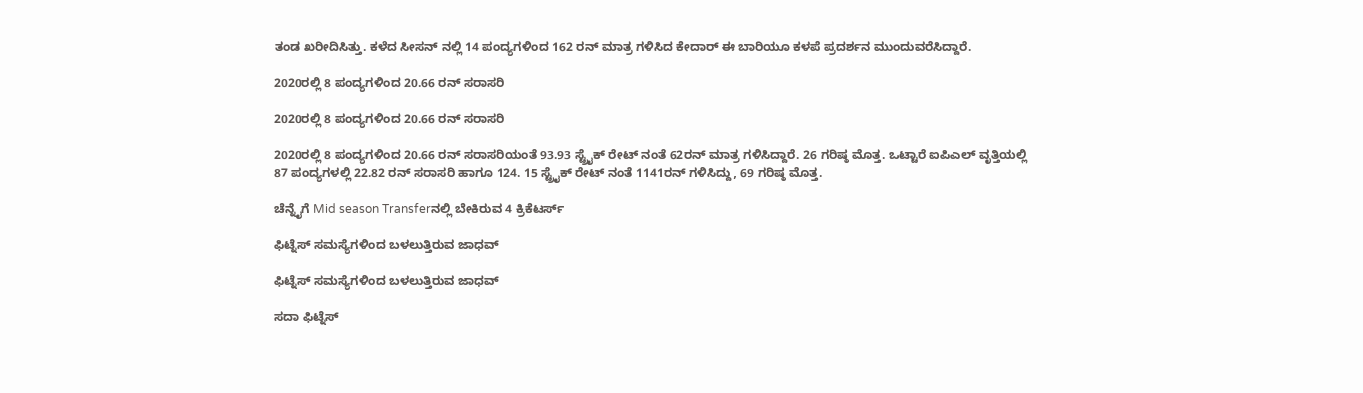ತಂಡ ಖರೀದಿಸಿತ್ತು. ಕಳೆದ ಸೀಸನ್ ನಲ್ಲಿ 14 ಪಂದ್ಯಗಳಿಂದ 162 ರನ್ ಮಾತ್ರ ಗಳಿಸಿದ ಕೇದಾರ್ ಈ ಬಾರಿಯೂ ಕಳಪೆ ಪ್ರದರ್ಶನ ಮುಂದುವರೆಸಿದ್ದಾರೆ.

2020ರಲ್ಲಿ 8 ಪಂದ್ಯಗಳಿಂದ 20.66 ರನ್ ಸರಾಸರಿ

2020ರಲ್ಲಿ 8 ಪಂದ್ಯಗಳಿಂದ 20.66 ರನ್ ಸರಾಸರಿ

2020ರಲ್ಲಿ 8 ಪಂದ್ಯಗಳಿಂದ 20.66 ರನ್ ಸರಾಸರಿಯಂತೆ 93.93 ಸ್ಟ್ರೈಕ್ ರೇಟ್ ನಂತೆ 62ರನ್ ಮಾತ್ರ ಗಳಿಸಿದ್ದಾರೆ. 26 ಗರಿಷ್ಠ ಮೊತ್ತ. ಒಟ್ಟಾರೆ ಐಪಿಎಲ್ ವೃತ್ತಿಯಲ್ಲಿ 87 ಪಂದ್ಯಗಳಲ್ಲಿ 22.82 ರನ್ ಸರಾಸರಿ ಹಾಗೂ 124. 15 ಸ್ಟ್ರೈಕ್ ರೇಟ್ ನಂತೆ 1141ರನ್ ಗಳಿಸಿದ್ದು, 69 ಗರಿಷ್ಠ ಮೊತ್ತ.

ಚೆನ್ನೈಗೆ Mid season Transferನಲ್ಲಿ ಬೇಕಿರುವ 4 ಕ್ರಿಕೆಟರ್ಸ್

ಫಿಟ್ನೆಸ್ ಸಮಸ್ಯೆಗಳಿಂದ ಬಳಲುತ್ತಿರುವ ಜಾಧವ್‌

ಫಿಟ್ನೆಸ್ ಸಮಸ್ಯೆಗಳಿಂದ ಬಳಲುತ್ತಿರುವ ಜಾಧವ್‌

ಸದಾ ಫಿಟ್ನೆಸ್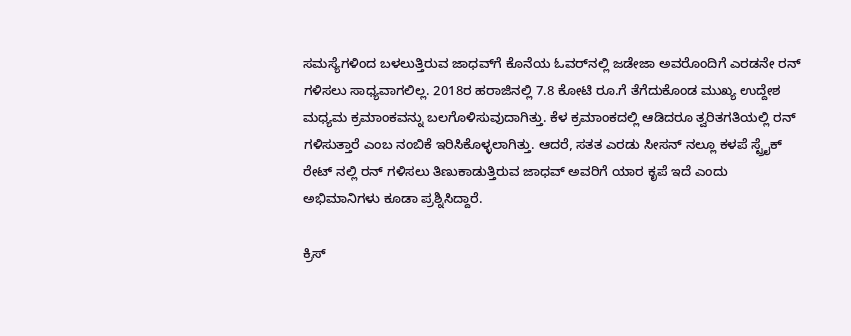ಸಮಸ್ಯೆಗಳಿಂದ ಬಳಲುತ್ತಿರುವ ಜಾಧವ್‌ಗೆ ಕೊನೆಯ ಓವರ್‌ನಲ್ಲಿ ಜಡೇಜಾ ಅವರೊಂದಿಗೆ ಎರಡನೇ ರನ್ ಗಳಿಸಲು ಸಾಧ್ಯವಾಗಲಿಲ್ಲ. 2018ರ ಹರಾಜಿನಲ್ಲಿ 7.8 ಕೋಟಿ ರೂ.ಗೆ ತೆಗೆದುಕೊಂಡ ಮುಖ್ಯ ಉದ್ದೇಶ ಮಧ್ಯಮ ಕ್ರಮಾಂಕವನ್ನು ಬಲಗೊಳಿಸುವುದಾಗಿತ್ತು. ಕೆಳ ಕ್ರಮಾಂಕದಲ್ಲಿ ಆಡಿದರೂ ತ್ವರಿತಗತಿಯಲ್ಲಿ ರನ್ ಗಳಿಸುತ್ತಾರೆ ಎಂಬ ನಂಬಿಕೆ ಇರಿಸಿಕೊಳ್ಳಲಾಗಿತ್ತು. ಆದರೆ, ಸತತ ಎರಡು ಸೀಸನ್ ನಲ್ಲೂ ಕಳಪೆ ಸ್ಟ್ರೈಕ್ ರೇಟ್ ನಲ್ಲಿ ರನ್ ಗಳಿಸಲು ತಿಣುಕಾಡುತ್ತಿರುವ ಜಾಧವ್ ಅವರಿಗೆ ಯಾರ ಕೃಪೆ ಇದೆ ಎಂದು ಅಭಿಮಾನಿಗಳು ಕೂಡಾ ಪ್ರಶ್ನಿಸಿದ್ದಾರೆ.

ಕ್ರಿಸ್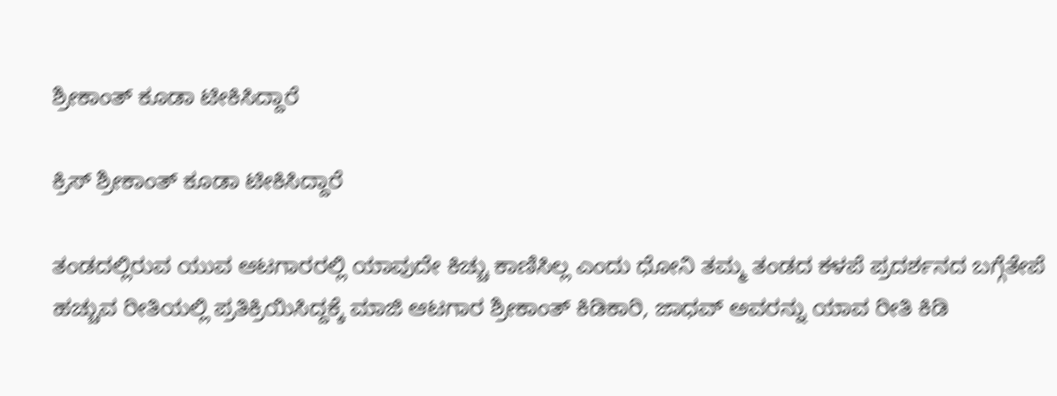ಶ್ರೀಕಾಂತ್ ಕೂಡಾ ಟೀಕಿಸಿದ್ದಾರೆ

ಕ್ರಿಸ್ ಶ್ರೀಕಾಂತ್ ಕೂಡಾ ಟೀಕಿಸಿದ್ದಾರೆ

ತಂಡದಲ್ಲಿರುವ ಯುವ ಆಟಗಾರರಲ್ಲಿ ಯಾವುದೇ ಕಿಚ್ಚು ಕಾಣಿಸಿಲ್ಲ ಎಂದು ಧೋನಿ ತಮ್ಮ ತಂಡದ ಕಳಪೆ ಪ್ರದರ್ಶನದ ಬಗ್ಗೆತೇಪೆ ಹಚ್ಚುವ ರೀತಿಯಲ್ಲಿ ಪ್ರತಿಕ್ರಿಯಿಸಿದ್ದಕ್ಕೆ ಮಾಜಿ ಆಟಗಾರ ಶ್ರೀಕಾಂತ್ ಕಿಡಿಕಾರಿ, ಜಾಧವ್ ಅವರನ್ನು ಯಾವ ರೀತಿ ಕಿಡಿ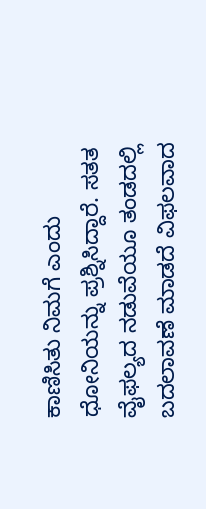ಕಾಣಿಸಿತು ನಿಮಗೆ ಎಂದು ಧೋನಿಯನ್ನು ಪ್ರಶ್ನಿಸಿದ್ದಾರೆ. ಸತತ ವೈಫಲ್ಯದ ನಡುವೆಯೂ ತಂಡದಲ್ಲಿ ಬದಲಾವಣೆ ಮಾಡದೆ ವಿಫಲವಾದ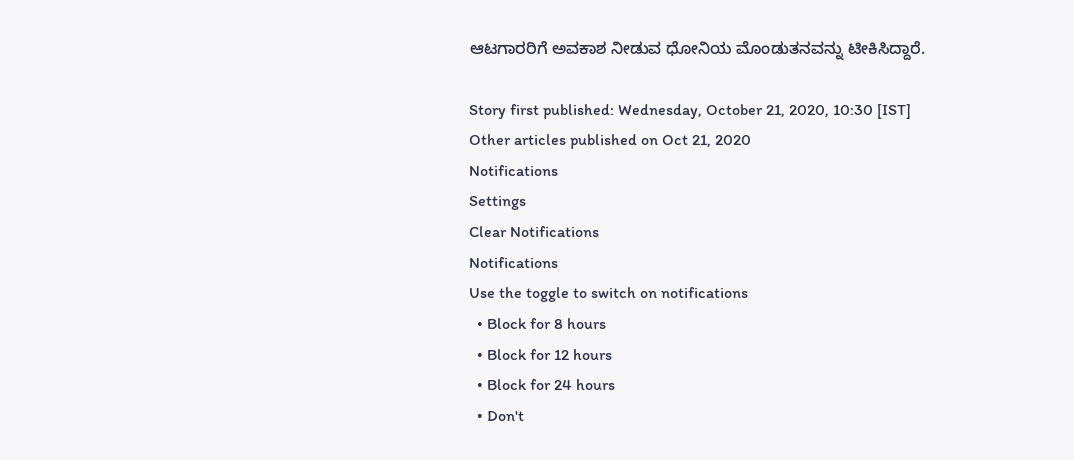ಆಟಗಾರರಿಗೆ ಅವಕಾಶ ನೀಡುವ ಧೋನಿಯ ಮೊಂಡುತನವನ್ನು ಟೀಕಿಸಿದ್ದಾರೆ.

Story first published: Wednesday, October 21, 2020, 10:30 [IST]
Other articles published on Oct 21, 2020
Notifications
Settings
Clear Notifications
Notifications
Use the toggle to switch on notifications
  • Block for 8 hours
  • Block for 12 hours
  • Block for 24 hours
  • Don't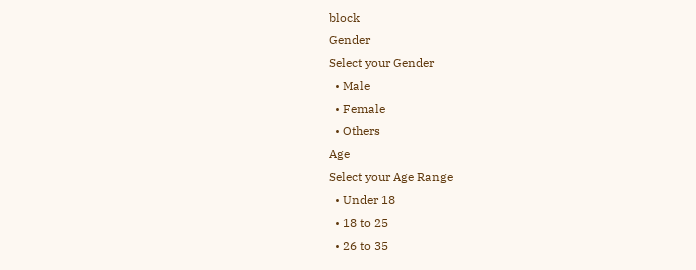block
Gender
Select your Gender
  • Male
  • Female
  • Others
Age
Select your Age Range
  • Under 18
  • 18 to 25
  • 26 to 35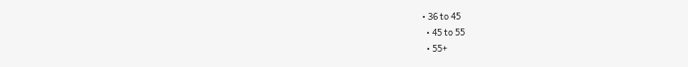• 36 to 45
  • 45 to 55
  • 55+